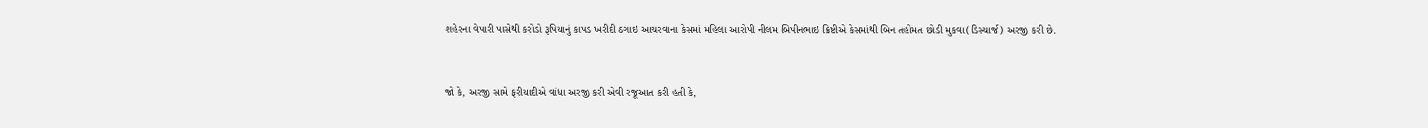શહેરના વેપારી પાસેથી કરોડો રૂપિયાનું કાપડ ખરીદી ઠગાઇ આચરવાના કેસમાં મહિલા આરોપી નીલમ બિપીનભાઇ ક્રિષ્ટીએ કેસમાંથી બિન તહોમત છોડી મુકવા(ડિસ્ચાર્જ) અરજી કરી છે.


જો કે, અરજી સામે ફરીયાદીએ વાંધા અરજી કરી એવી રજૂઆત કરી હતી કે,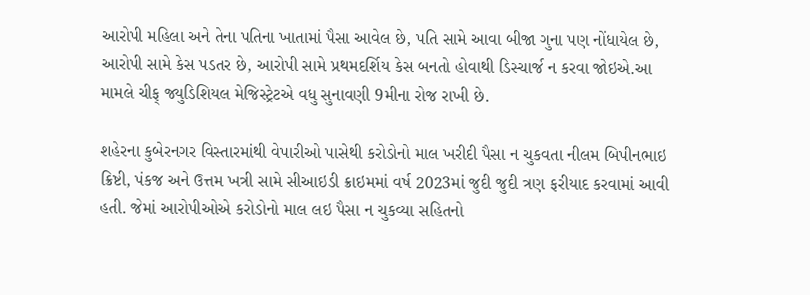આરોપી મહિલા અને તેના પતિના ખાતામાં પૈસા આવેલ છે, પતિ સામે આવા બીજા ગુના પણ નોંધાયેલ છે, આરોપી સામે કેસ પડતર છે, આરોપી સામે પ્રથમદર્શિય કેસ બનતો હોવાથી ડિસ્ચાર્જ ન કરવા જોઇએ.આ મામલે ચીફ્ જ્યુડિશિયલ મેજિસ્ટ્રેટએ વધુ સુનાવણી 9મીના રોજ રાખી છે.

શહેરના કુબેરનગર વિસ્તારમાંથી વેપારીઓ પાસેથી કરોડોનો માલ ખરીદી પૈસા ન ચુકવતા નીલમ બિપીનભાઇ ક્રિષ્ટી, પંકજ અને ઉત્તમ ખત્રી સામે સીઆઇડી ક્રાઇમમાં વર્ષ 2023માં જુદી જુદી ત્રણ ફરીયાદ કરવામાં આવી હતી. જેમાં આરોપીઓએ કરોડોનો માલ લઇ પૈસા ન ચુકવ્યા સહિતનો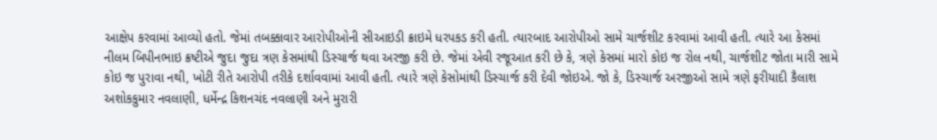આક્ષેપ કરવામાં આવ્યો હતો. જેમાં તબક્કાવાર આરોપીઓની સીઆઇડી ક્રાઇમે ધરપકડ કરી હતી. ત્યારબાદ આરોપીઓ સામે ચાર્જશીટ કરવામાં આવી હતી. ત્યારે આ કેસમાં નીલમ બિપીનભાઇ ક્રષ્ટીએ જુદા જુદા ત્રણ કેસમાંથી ડિસ્ચાર્જ થવા અરજી કરી છે. જેમાં એવી રજૂઆત કરી છે કે, ત્રણે કેસમાં મારો કોઇ જ રોલ નથી, ચાર્જશીટ જોતા મારી સામે કોઇ જ પુરાવા નથી, ખોટી રીતે આરોપી તરીકે દર્શાવવામાં આવી હતી. ત્યારે ત્રણે કેસોમાંથી ડિસ્ચાર્જ કરી દેવી જોઇએ. જો કે, ડિસ્ચાર્જ અરજીઓ સામે ત્રણે ફરીયાદી કૈલાશ અશોકકુમાર નવલાણી, ધર્મેન્દ્ર કિશનચંદ નવલાણી અને મુરારી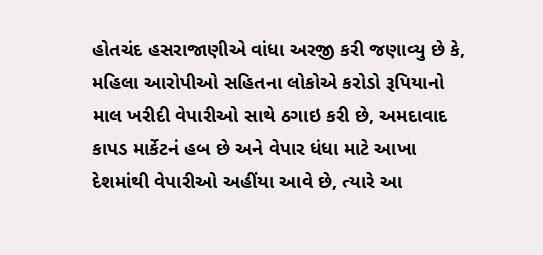હોતચંદ હસરાજાણીએ વાંધા અરજી કરી જણાવ્યુ છે કે, મહિલા આરોપીઓ સહિતના લોકોએ કરોડો રૂપિયાનો માલ ખરીદી વેપારીઓ સાથે ઠગાઇ કરી છે, અમદાવાદ કાપડ માર્કેટનં હબ છે અને વેપાર ધંધા માટે આખા દેશમાંથી વેપારીઓ અહીંયા આવે છે, ત્યારે આ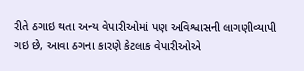રીતે ઠગાઇ થતા અન્ય વેપારીઓમાં પણ અવિશ્વાસની લાગણીવ્યાપી ગઇ છે, આવા ઠગના કારણે કેટલાક વેપારીઓએ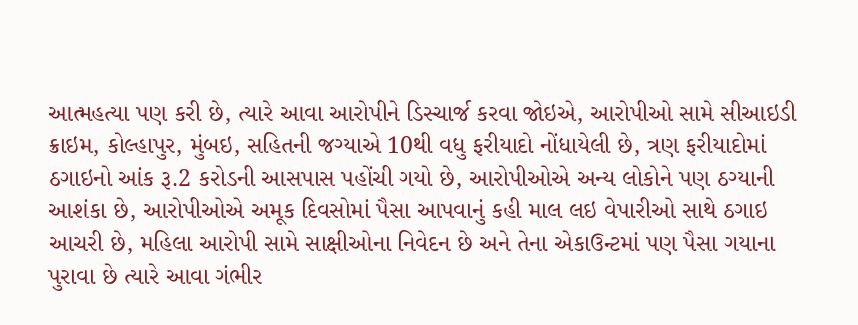આત્મહત્યા પણ કરી છે, ત્યારે આવા આરોપીને ડિસ્ચાર્જ કરવા જોઇએ, આરોપીઓ સામે સીઆઇડી ક્રાઇમ, કોલ્હાપુર, મુંબઇ, સહિતની જગ્યાએ 10થી વધુ ફરીયાદો નોંધાયેલી છે, ત્રણ ફરીયાદોમાં ઠગાઇનો આંક રૂ.2 કરોડની આસપાસ પહોંચી ગયો છે, આરોપીઓએ અન્ય લોકોને પણ ઠગ્યાની આશંકા છે, આરોપીઓએ અમૂક દિવસોમાં પૈસા આપવાનું કહી માલ લઇ વેપારીઓ સાથે ઠગાઇ આચરી છે, મહિલા આરોપી સામે સાક્ષીઓના નિવેદન છે અને તેના એકાઉન્ટમાં પણ પૈસા ગયાના પુરાવા છે ત્યારે આવા ગંભીર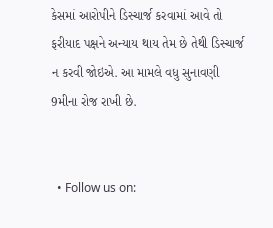કેસમાં આરોપીને ડિસ્ચાર્જ કરવામાં આવે તો ફરીયાદ પક્ષને અન્યાય થાય તેમ છે તેથી ડિસ્ચાર્જ ન કરવી જોઇએ. આ મામલે વધુ સુનાવણી 9મીના રોજ રાખી છે.


  • Follow us on: